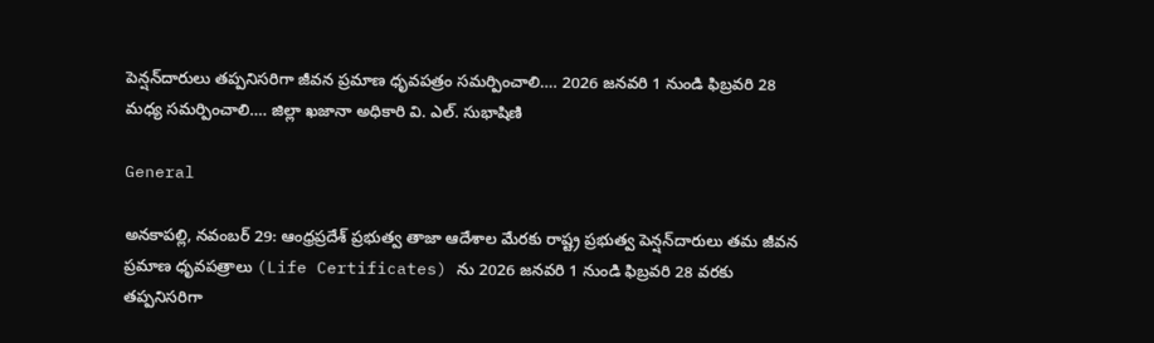పెన్షన్‌దారులు తప్పనిసరిగా జీవన ప్రమాణ ధృవపత్రం సమర్పించాలి…. 2026 జనవరి 1 నుండి ఫిబ్రవరి 28 మధ్య సమర్పించాలి…. జిల్లా ఖజానా అధికారి వి. ఎల్. సుభాషిణి

General

అనకాపల్లి, నవంబర్ 29: ఆంధ్రప్రదేశ్ ప్రభుత్వ తాజా ఆదేశాల మేరకు రాష్ట్ర ప్రభుత్వ పెన్షన్‌దారులు తమ జీవన ప్రమాణ ధృవపత్రాలు (Life Certificates) ను 2026 జనవరి 1 నుండి ఫిబ్రవరి 28 వరకు తప్పనిసరిగా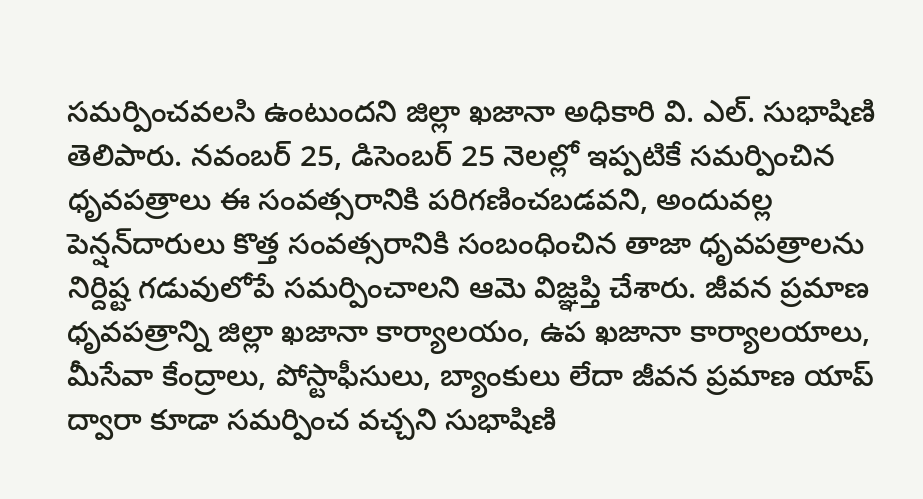సమర్పించవలసి ఉంటుందని జిల్లా ఖజానా అధికారి వి. ఎల్. సుభాషిణి తెలిపారు. నవంబర్ 25, డిసెంబర్ 25 నెలల్లో ఇప్పటికే సమర్పించిన ధృవపత్రాలు ఈ సంవత్సరానికి పరిగణించబడవని, అందువల్ల పెన్షన్‌దారులు కొత్త సంవత్సరానికి సంబంధించిన తాజా ధృవపత్రాలను నిర్దిష్ట గడువులోపే సమర్పించాలని ఆమె విజ్ఞప్తి చేశారు. జీవన ప్రమాణ ధృవపత్రాన్ని జిల్లా ఖజానా కార్యాలయం, ఉప ఖజానా కార్యాలయాలు, మీసేవా కేంద్రాలు, పోస్టాఫీసులు, బ్యాంకులు లేదా జీవన ప్రమాణ యాప్ ద్వారా కూడా సమర్పించ వచ్చని సుభాషిణి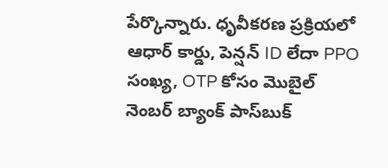పేర్కొన్నారు. ధృవీకరణ ప్రక్రియలో ఆధార్ కార్డు, పెన్షన్ ID లేదా PPO సంఖ్య, OTP కోసం మొబైల్ నెంబర్ బ్యాంక్ పాస్‌బుక్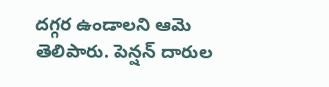దగ్గర ఉండాలని ఆమె తెలిపారు. పెన్షన్‌ దారుల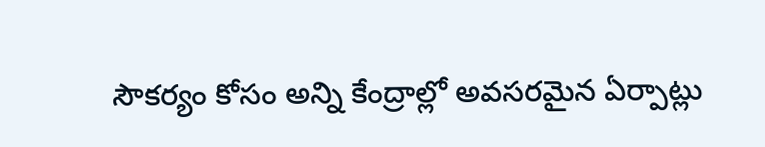సౌకర్యం కోసం అన్ని కేంద్రాల్లో అవసరమైన ఏర్పాట్లు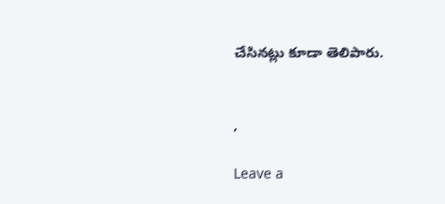చేసినట్లు కూడా తెలిపారు.


,

Leave a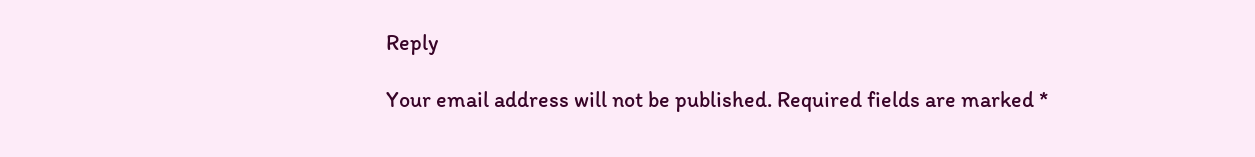Reply

Your email address will not be published. Required fields are marked *